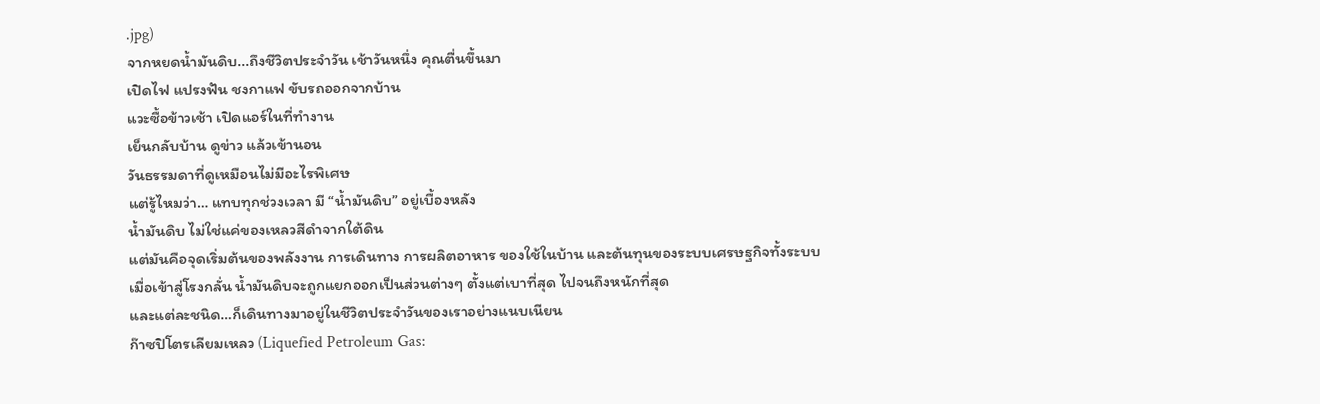.jpg)
จากหยดน้ำมันดิบ...ถึงชีวิตประจำวัน เช้าวันหนึ่ง คุณตื่นขึ้นมา
เปิดไฟ แปรงฟัน ชงกาแฟ ขับรถออกจากบ้าน
แวะซื้อข้าวเช้า เปิดแอร์ในที่ทำงาน
เย็นกลับบ้าน ดูข่าว แล้วเข้านอน
วันธรรมดาที่ดูเหมือนไม่มีอะไรพิเศษ
แต่รู้ไหมว่า… แทบทุกช่วงเวลา มี “น้ำมันดิบ” อยู่เบื้องหลัง
น้ำมันดิบ ไม่ใช่แค่ของเหลวสีดำจากใต้ดิน
แต่มันคือจุดเริ่มต้นของพลังงาน การเดินทาง การผลิตอาหาร ของใช้ในบ้าน และต้นทุนของระบบเศรษฐกิจทั้งระบบ
เมื่อเข้าสู่โรงกลั่น น้ำมันดิบจะถูกแยกออกเป็นส่วนต่างๆ ตั้งแต่เบาที่สุด ไปจนถึงหนักที่สุด
และแต่ละชนิด…ก็เดินทางมาอยู่ในชีวิตประจำวันของเราอย่างแนบเนียน
ก๊าซปิโตรเลียมเหลว (Liquefied Petroleum Gas: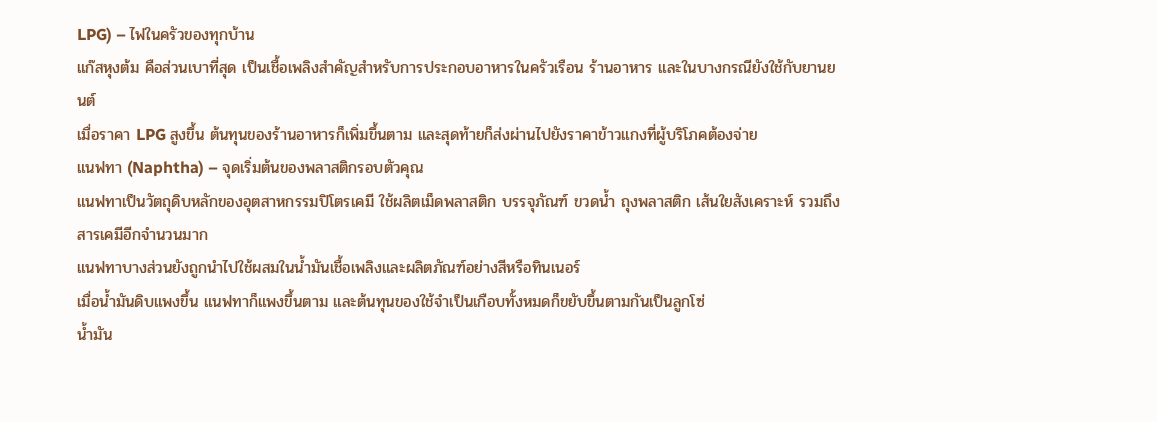LPG) – ไฟในครัวของทุกบ้าน
แก๊สหุงต้ม คือส่วนเบาที่สุด เป็นเชื้อเพลิงสำคัญสำหรับการประกอบอาหารในครัวเรือน ร้านอาหาร และในบางกรณียังใช้กับยานยนต์
เมื่อราคา LPG สูงขึ้น ต้นทุนของร้านอาหารก็เพิ่มขึ้นตาม และสุดท้ายก็ส่งผ่านไปยังราคาข้าวแกงที่ผู้บริโภคต้องจ่าย
แนฟทา (Naphtha) – จุดเริ่มต้นของพลาสติกรอบตัวคุณ
แนฟทาเป็นวัตถุดิบหลักของอุตสาหกรรมปิโตรเคมี ใช้ผลิตเม็ดพลาสติก บรรจุภัณฑ์ ขวดน้ำ ถุงพลาสติก เส้นใยสังเคราะห์ รวมถึงสารเคมีอีกจำนวนมาก
แนฟทาบางส่วนยังถูกนำไปใช้ผสมในน้ำมันเชื้อเพลิงและผลิตภัณฑ์อย่างสีหรือทินเนอร์
เมื่อน้ำมันดิบแพงขึ้น แนฟทาก็แพงขึ้นตาม และต้นทุนของใช้จำเป็นเกือบทั้งหมดก็ขยับขึ้นตามกันเป็นลูกโซ่
น้ำมัน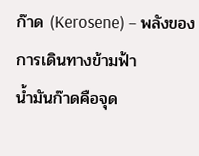ก๊าด (Kerosene) – พลังของการเดินทางข้ามฟ้า
น้ำมันก๊าดคือจุด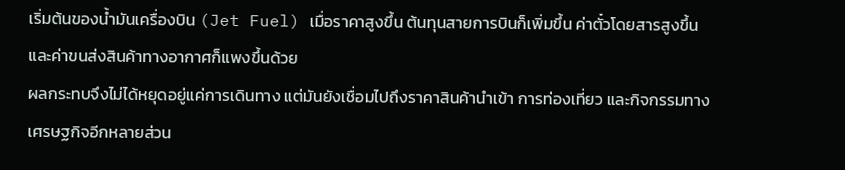เริ่มต้นของน้ำมันเครื่องบิน (Jet Fuel) เมื่อราคาสูงขึ้น ต้นทุนสายการบินก็เพิ่มขึ้น ค่าตั๋วโดยสารสูงขึ้น และค่าขนส่งสินค้าทางอากาศก็แพงขึ้นด้วย
ผลกระทบจึงไม่ได้หยุดอยู่แค่การเดินทาง แต่มันยังเชื่อมไปถึงราคาสินค้านำเข้า การท่องเที่ยว และกิจกรรมทางเศรษฐกิจอีกหลายส่วน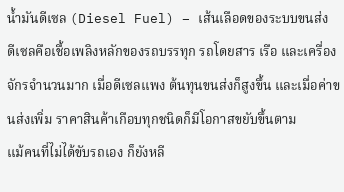น้ำมันดีเซล (Diesel Fuel) – เส้นเลือดของระบบขนส่ง
ดีเซลคือเชื้อเพลิงหลักของรถบรรทุก รถโดยสาร เรือ และเครื่องจักรจำนวนมาก เมื่อดีเซลแพง ต้นทุนขนส่งก็สูงขึ้น และเมื่อค่าขนส่งเพิ่ม ราคาสินค้าเกือบทุกชนิดก็มีโอกาสขยับขึ้นตาม
แม้คนที่ไม่ได้ขับรถเอง ก็ยังหลี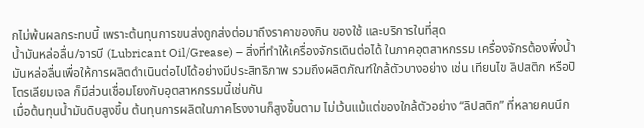กไม่พ้นผลกระทบนี้ เพราะต้นทุนการขนส่งถูกส่งต่อมาถึงราคาของกิน ของใช้ และบริการในที่สุด
น้ำมันหล่อลื่น/จารบี (Lubricant Oil/Grease) – สิ่งที่ทำให้เครื่องจักรเดินต่อได้ ในภาคอุตสาหกรรม เครื่องจักรต้องพึ่งน้ำมันหล่อลื่นเพื่อให้การผลิตดำเนินต่อไปได้อย่างมีประสิทธิภาพ รวมถึงผลิตภัณฑ์ใกล้ตัวบางอย่าง เช่น เทียนไข ลิปสติก หรือปิโตรเลียมเจล ก็มีส่วนเชื่อมโยงกับอุตสาหกรรมนี้เช่นกัน
เมื่อต้นทุนน้ำมันดิบสูงขึ้น ต้นทุนการผลิตในภาคโรงงานก็สูงขึ้นตาม ไม่เว้นแม้แต่ของใกล้ตัวอย่าง “ลิปสติก” ที่หลายคนนึก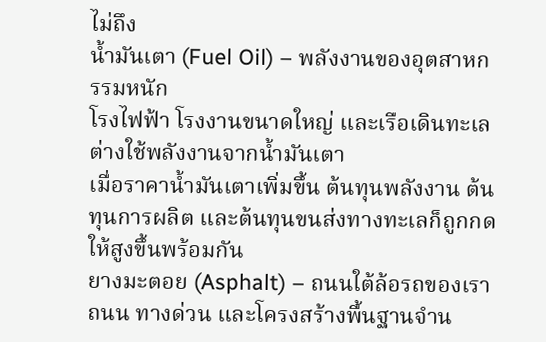ไม่ถึง
น้ำมันเตา (Fuel Oil) – พลังงานของอุตสาหกรรมหนัก
โรงไฟฟ้า โรงงานขนาดใหญ่ และเรือเดินทะเล ต่างใช้พลังงานจากน้ำมันเตา
เมื่อราคาน้ำมันเตาเพิ่มขึ้น ต้นทุนพลังงาน ต้นทุนการผลิต และต้นทุนขนส่งทางทะเลก็ถูกกดให้สูงขึ้นพร้อมกัน
ยางมะตอย (Asphalt) – ถนนใต้ล้อรถของเรา
ถนน ทางด่วน และโครงสร้างพื้นฐานจำน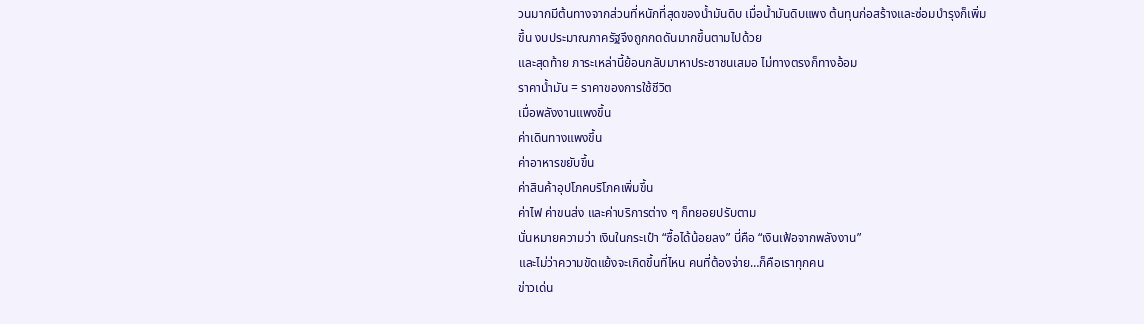วนมากมีต้นทางจากส่วนที่หนักที่สุดของน้ำมันดิบ เมื่อน้ำมันดิบแพง ต้นทุนก่อสร้างและซ่อมบำรุงก็เพิ่มขึ้น งบประมาณภาครัฐจึงถูกกดดันมากขึ้นตามไปด้วย
และสุดท้าย ภาระเหล่านี้ย้อนกลับมาหาประชาชนเสมอ ไม่ทางตรงก็ทางอ้อม
ราคาน้ำมัน = ราคาของการใช้ชีวิต
เมื่อพลังงานแพงขึ้น
ค่าเดินทางแพงขึ้น
ค่าอาหารขยับขึ้น
ค่าสินค้าอุปโภคบริโภคเพิ่มขึ้น
ค่าไฟ ค่าขนส่ง และค่าบริการต่าง ๆ ก็ทยอยปรับตาม
นั่นหมายความว่า เงินในกระเป๋า “ซื้อได้น้อยลง” นี่คือ “เงินเฟ้อจากพลังงาน”
และไม่ว่าความขัดแย้งจะเกิดขึ้นที่ไหน คนที่ต้องจ่าย…ก็คือเราทุกคน
ข่าวเด่น